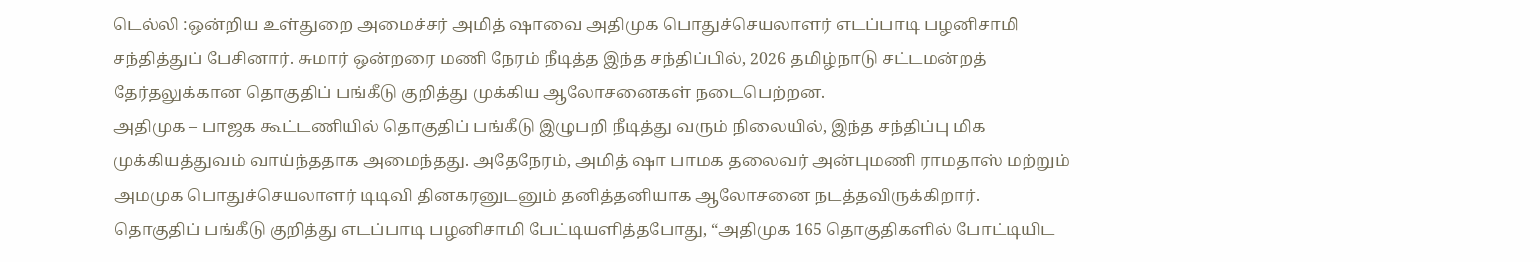டெல்லி :ஒன்றிய உள்துறை அமைச்சர் அமித் ஷாவை அதிமுக பொதுச்செயலாளர் எடப்பாடி பழனிசாமி சந்தித்துப் பேசினார். சுமார் ஒன்றரை மணி நேரம் நீடித்த இந்த சந்திப்பில், 2026 தமிழ்நாடு சட்டமன்றத் தேர்தலுக்கான தொகுதிப் பங்கீடு குறித்து முக்கிய ஆலோசனைகள் நடைபெற்றன.
அதிமுக – பாஜக கூட்டணியில் தொகுதிப் பங்கீடு இழுபறி நீடித்து வரும் நிலையில், இந்த சந்திப்பு மிக முக்கியத்துவம் வாய்ந்ததாக அமைந்தது. அதேநேரம், அமித் ஷா பாமக தலைவர் அன்புமணி ராமதாஸ் மற்றும் அமமுக பொதுச்செயலாளர் டிடிவி தினகரனுடனும் தனித்தனியாக ஆலோசனை நடத்தவிருக்கிறார்.
தொகுதிப் பங்கீடு குறித்து எடப்பாடி பழனிசாமி பேட்டியளித்தபோது, “அதிமுக 165 தொகுதிகளில் போட்டியிட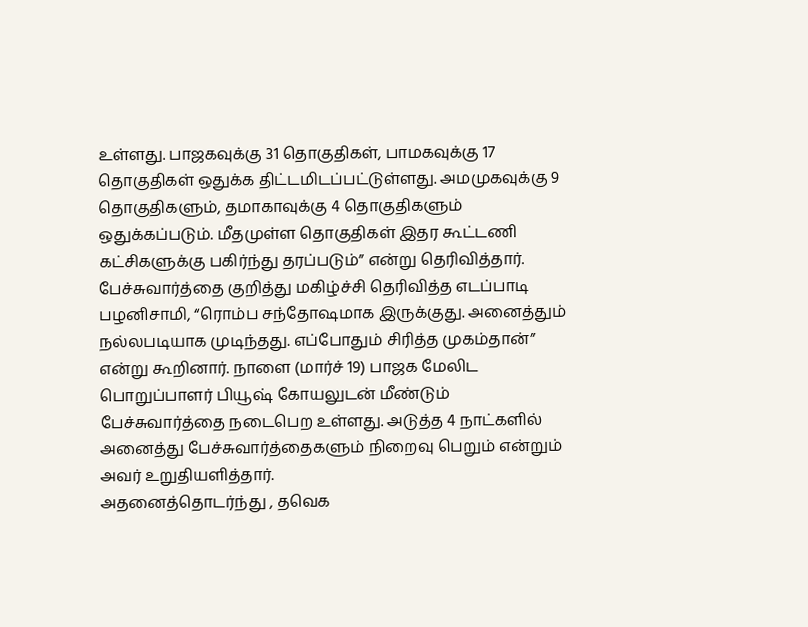உள்ளது. பாஜகவுக்கு 31 தொகுதிகள், பாமகவுக்கு 17 தொகுதிகள் ஒதுக்க திட்டமிடப்பட்டுள்ளது. அமமுகவுக்கு 9 தொகுதிகளும், தமாகாவுக்கு 4 தொகுதிகளும் ஒதுக்கப்படும். மீதமுள்ள தொகுதிகள் இதர கூட்டணி கட்சிகளுக்கு பகிர்ந்து தரப்படும்” என்று தெரிவித்தார்.
பேச்சுவார்த்தை குறித்து மகிழ்ச்சி தெரிவித்த எடப்பாடி பழனிசாமி, “ரொம்ப சந்தோஷமாக இருக்குது. அனைத்தும் நல்லபடியாக முடிந்தது. எப்போதும் சிரித்த முகம்தான்” என்று கூறினார். நாளை (மார்ச் 19) பாஜக மேலிட பொறுப்பாளர் பியூஷ் கோயலுடன் மீண்டும் பேச்சுவார்த்தை நடைபெற உள்ளது. அடுத்த 4 நாட்களில் அனைத்து பேச்சுவார்த்தைகளும் நிறைவு பெறும் என்றும் அவர் உறுதியளித்தார்.
அதனைத்தொடர்ந்து , தவெக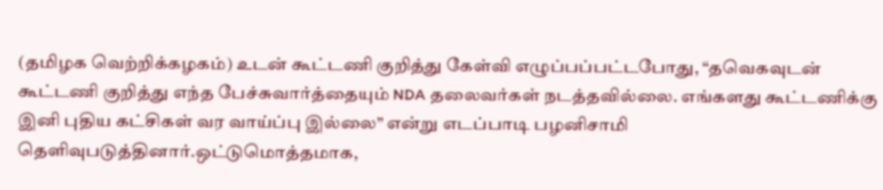(தமிழக வெற்றிக்கழகம்) உடன் கூட்டணி குறித்து கேள்வி எழுப்பப்பட்டபோது, “தவெகவுடன் கூட்டணி குறித்து எந்த பேச்சுவார்த்தையும் NDA தலைவர்கள் நடத்தவில்லை. எங்களது கூட்டணிக்கு இனி புதிய கட்சிகள் வர வாய்ப்பு இல்லை” என்று எடப்பாடி பழனிசாமி தெளிவுபடுத்தினார்.ஒட்டுமொத்தமாக,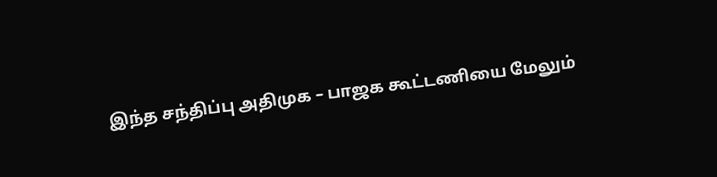இந்த சந்திப்பு அதிமுக – பாஜக கூட்டணியை மேலும்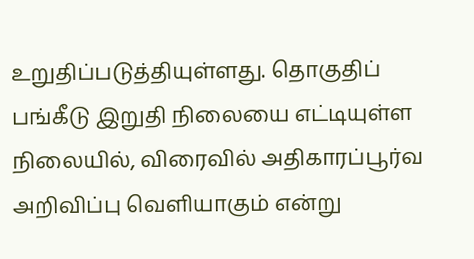உறுதிப்படுத்தியுள்ளது. தொகுதிப் பங்கீடு இறுதி நிலையை எட்டியுள்ள நிலையில், விரைவில் அதிகாரப்பூர்வ அறிவிப்பு வெளியாகும் என்று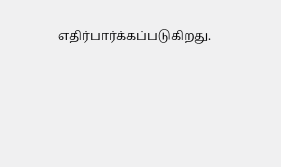எதிர்பார்க்கப்படுகிறது.